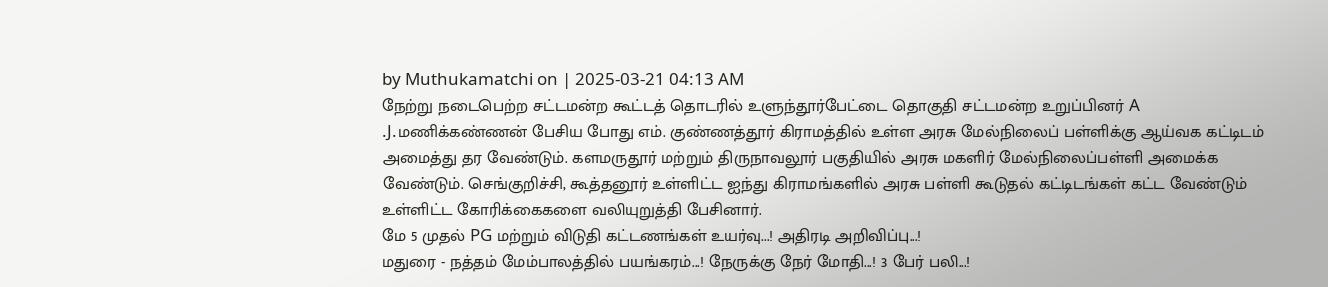by Muthukamatchi on | 2025-03-21 04:13 AM
நேற்று நடைபெற்ற சட்டமன்ற கூட்டத் தொடரில் உளுந்தூர்பேட்டை தொகுதி சட்டமன்ற உறுப்பினர் A .J.மணிக்கண்ணன் பேசிய போது எம். குண்ணத்தூர் கிராமத்தில் உள்ள அரசு மேல்நிலைப் பள்ளிக்கு ஆய்வக கட்டிடம் அமைத்து தர வேண்டும். களமருதூர் மற்றும் திருநாவலூர் பகுதியில் அரசு மகளிர் மேல்நிலைப்பள்ளி அமைக்க வேண்டும். செங்குறிச்சி, கூத்தனூர் உள்ளிட்ட ஐந்து கிராமங்களில் அரசு பள்ளி கூடுதல் கட்டிடங்கள் கட்ட வேண்டும் உள்ளிட்ட கோரிக்கைகளை வலியுறுத்தி பேசினார்.
மே 5 முதல் PG மற்றும் விடுதி கட்டணங்கள் உயர்வு...! அதிரடி அறிவிப்பு...!
மதுரை - நத்தம் மேம்பாலத்தில் பயங்கரம்...! நேருக்கு நேர் மோதி...! 3 பேர் பலி...!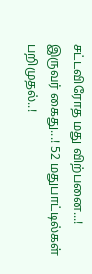சட்டவிரோத மது விற்பனை...! இருவர் கைது...! 52 மதுபாட்டில்கள் பறிமுதல்..!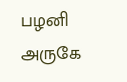பழனி அருகே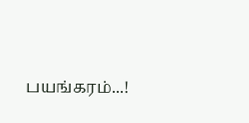பயங்கரம்...!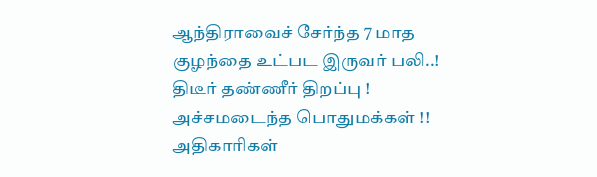ஆந்திராவைச் சேர்ந்த 7 மாத குழந்தை உட்பட இருவர் பலி..!
திடீர் தண்ணீர் திறப்பு ! அச்சமடைந்த பொதுமக்கள் !! அதிகாரிகள்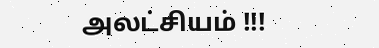அலட்சியம் !!!